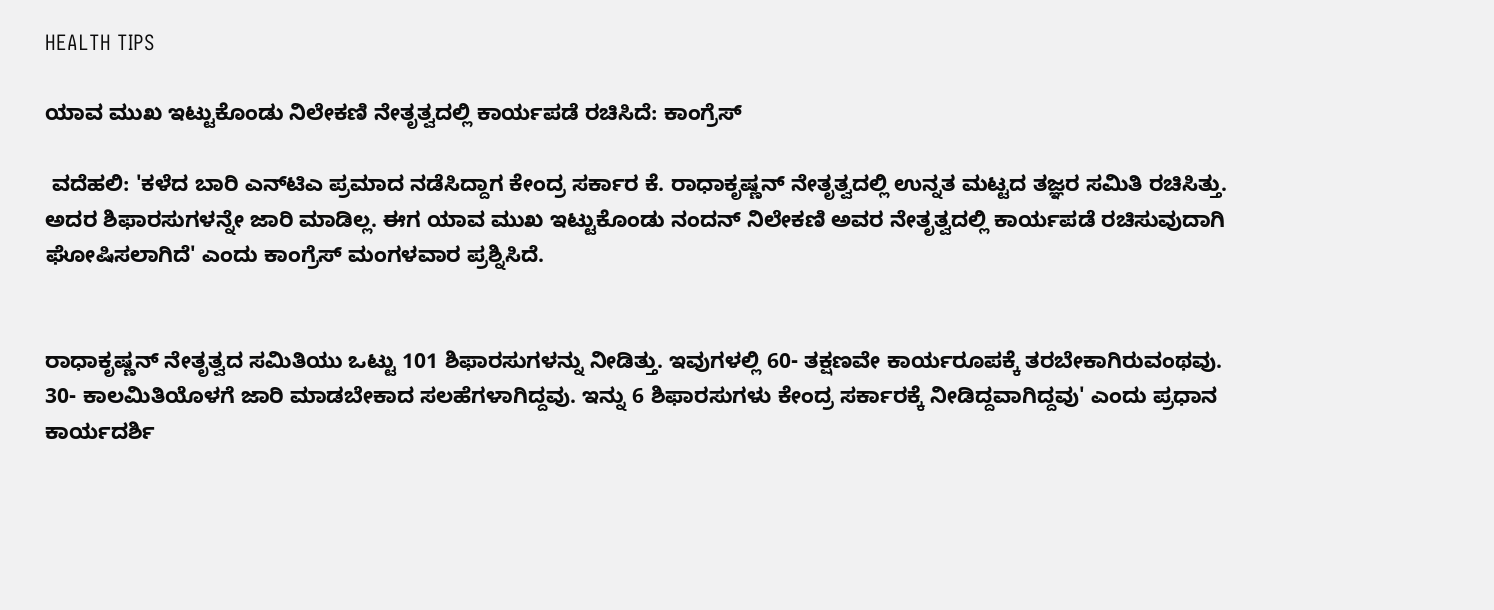HEALTH TIPS

ಯಾವ ಮುಖ ಇಟ್ಟುಕೊಂಡು ನಿಲೇಕಣಿ ನೇತೃತ್ವದಲ್ಲಿ ಕಾರ್ಯಪಡೆ ರಚಿಸಿದೆ: ಕಾಂಗ್ರೆಸ್

 ವದೆಹಲಿ: 'ಕಳೆದ ಬಾರಿ ಎನ್‌ಟಿಎ ಪ್ರಮಾದ ನಡೆಸಿದ್ದಾಗ ಕೇಂದ್ರ ಸರ್ಕಾರ ಕೆ. ರಾಧಾಕೃಷ್ಣನ್‌ ನೇತೃತ್ವದಲ್ಲಿ ಉನ್ನತ ಮಟ್ಟದ ತಜ್ಞರ ಸಮಿತಿ ರಚಿಸಿತ್ತು. ಅದರ ಶಿಫಾರಸುಗಳನ್ನೇ ಜಾರಿ ಮಾಡಿಲ್ಲ. ಈಗ ಯಾವ ಮುಖ ಇಟ್ಟುಕೊಂಡು ನಂದನ್‌ ನಿಲೇಕಣಿ ಅವರ ನೇತೃತ್ವದಲ್ಲಿ ಕಾರ್ಯಪಡೆ ರಚಿಸುವುದಾಗಿ ಘೋಷಿಸಲಾಗಿದೆ' ಎಂದು ಕಾಂಗ್ರೆಸ್‌ ಮಂಗಳವಾರ ಪ್ರಶ್ನಿಸಿದೆ.


ರಾಧಾಕೃಷ್ಣನ್‌ ನೇತೃತ್ವದ ಸಮಿತಿಯು ಒಟ್ಟು 101 ಶಿಫಾರಸುಗಳನ್ನು ನೀಡಿತ್ತು. ಇವುಗಳಲ್ಲಿ 60- ತಕ್ಷಣವೇ ಕಾರ್ಯರೂಪಕ್ಕೆ ತರಬೇಕಾಗಿರುವಂಥವು. 30- ಕಾಲಮಿತಿಯೊಳಗೆ ಜಾರಿ ಮಾಡಬೇಕಾದ ಸಲಹೆಗಳಾಗಿದ್ದವು. ಇನ್ನು 6 ಶಿಫಾರಸುಗಳು ಕೇಂದ್ರ ಸರ್ಕಾರಕ್ಕೆ ನೀಡಿದ್ದವಾಗಿದ್ದವು' ಎಂದು ಪ್ರಧಾನ ಕಾರ್ಯದರ್ಶಿ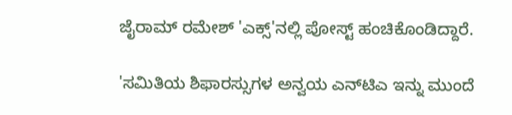ಜೈರಾಮ್‌ ರಮೇಶ್‌ 'ಎಕ್ಸ್‌'ನಲ್ಲಿ ಪೋಸ್ಟ್‌ ಹಂಚಿಕೊಂಡಿದ್ದಾರೆ.

'ಸಮಿತಿಯ ಶಿಫಾರಸ್ಸುಗಳ ಅನ್ವಯ ಎನ್‌ಟಿಎ ಇನ್ನು ಮುಂದೆ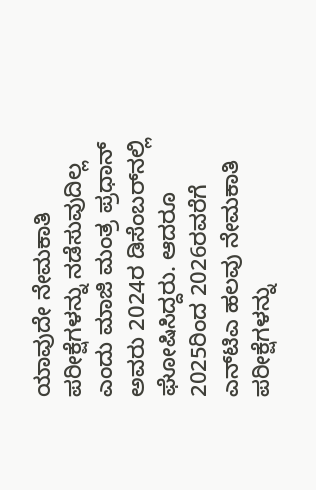ಯಾವುದೇ ನೇಮಕಾತಿ ಪರೀಕ್ಷೆಗಳನ್ನು ನಡೆಸುವುದಿಲ್ಲ ಎಂದು ಮಾಜಿ ಮಂತ್ರ ಪ್ರಧಾನ್‌ ಅವರು 2024ರ ಡಿಸೆಂಬರ್‌ನಲ್ಲಿ ಘೋಷಿಸಿದ್ದರು. ಆದರೂ 2025ರಿಂದ 2026ರವರೆಗೆ ಎನ್‌ಟಿಎ ಹಲವು ನೇಮಕಾತಿ ಪರೀಕ್ಷೆಗಳನ್ನು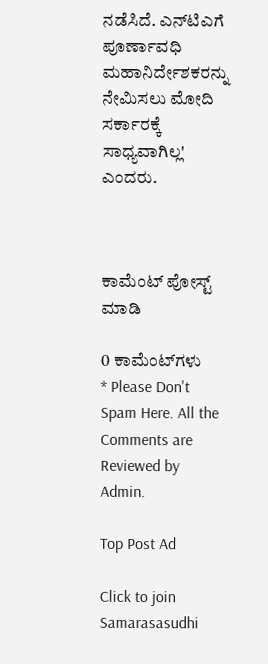ನಡೆಸಿದೆ. ಎನ್‌ಟಿಎಗೆ ಪೂರ್ಣಾವಧಿ ಮಹಾನಿರ್ದೇಶಕರನ್ನು ನೇಮಿಸಲು ಮೋದಿ ಸರ್ಕಾರಕ್ಕೆ ಸಾಧ್ಯವಾಗಿಲ್ಲ' ಎಂದರು.



ಕಾಮೆಂಟ್‌‌ ಪೋಸ್ಟ್‌ ಮಾಡಿ

0 ಕಾಮೆಂಟ್‌ಗಳು
* Please Don't Spam Here. All the Comments are Reviewed by Admin.

Top Post Ad

Click to join Samarasasudhi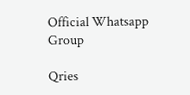Official Whatsapp Group

Qries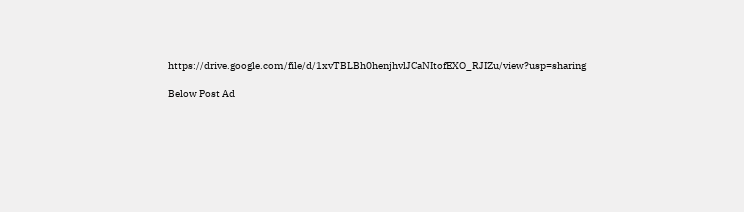https://drive.google.com/file/d/1xvTBLBh0henjhvlJCaNItofEXO_RJIZu/view?usp=sharing

Below Post Ad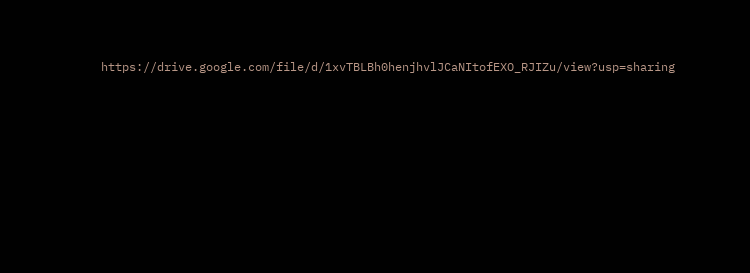https://drive.google.com/file/d/1xvTBLBh0henjhvlJCaNItofEXO_RJIZu/view?usp=sharing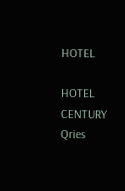HOTEL

HOTEL
CENTURY
Qries